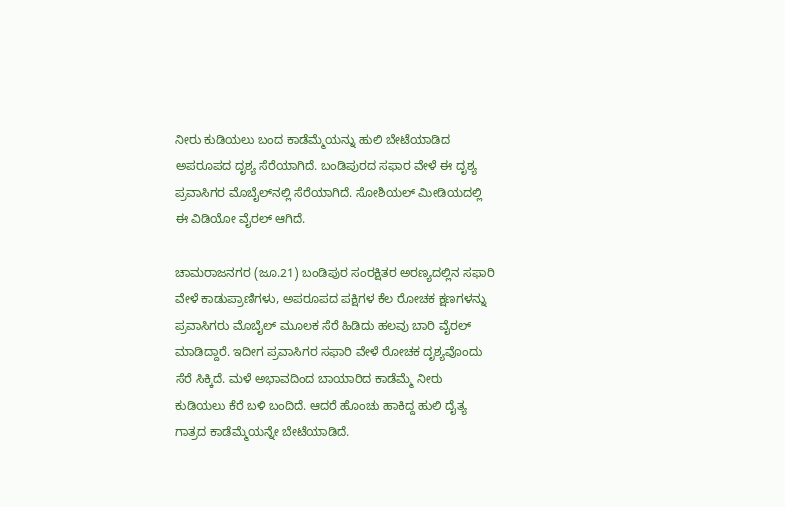ನೀರು ಕುಡಿಯಲು ಬಂದ ಕಾಡೆಮ್ಮೆಯನ್ನು ಹುಲಿ ಬೇಟೆಯಾಡಿದ ಅಪರೂಪದ ದೃಶ್ಯ ಸೆರೆಯಾಗಿದೆ. ಬಂಡಿಪುರದ ಸಫಾರ ವೇಳೆ ಈ ದೃಶ್ಯ ಪ್ರವಾಸಿಗರ ಮೊಬೈಲ್‌ನಲ್ಲಿ ಸೆರೆಯಾಗಿದೆ. ಸೋಶಿಯಲ್ ಮೀಡಿಯದಲ್ಲಿ ಈ ವಿಡಿಯೋ ವೈರಲ್ ಆಗಿದೆ.

ಚಾಮರಾಜನಗರ (ಜೂ.21) ಬಂಡಿಪುರ ಸಂರಕ್ಷಿತರ ಅರಣ್ಯದಲ್ಲಿನ ಸಫಾರಿ ವೇಳೆ ಕಾಡುಪ್ರಾಣಿಗಳು, ಅಪರೂಪದ ಪಕ್ಷಿಗಳ ಕೆಲ ರೋಚಕ ಕ್ಷಣಗಳನ್ನು ಪ್ರವಾಸಿಗರು ಮೊಬೈಲ್ ಮೂಲಕ ಸೆರೆ ಹಿಡಿದು ಹಲವು ಬಾರಿ ವೈರಲ್ ಮಾಡಿದ್ದಾರೆ. ಇದೀಗ ಪ್ರವಾಸಿಗರ ಸಫಾರಿ ವೇಳೆ ರೋಚಕ ದೃಶ್ಯವೊಂದು ಸೆರೆ ಸಿಕ್ಕಿದೆ. ಮಳೆ ಅಭಾವದಿಂದ ಬಾಯಾರಿದ ಕಾಡೆಮ್ಮೆ ನೀರು ಕುಡಿಯಲು ಕೆರೆ ಬಳಿ ಬಂದಿದೆ. ಆದರೆ ಹೊಂಚು ಹಾಕಿದ್ದ ಹುಲಿ ದೈತ್ಯ ಗಾತ್ರದ ಕಾಡೆಮ್ಮೆಯನ್ನೇ ಬೇಟೆಯಾಡಿದೆ.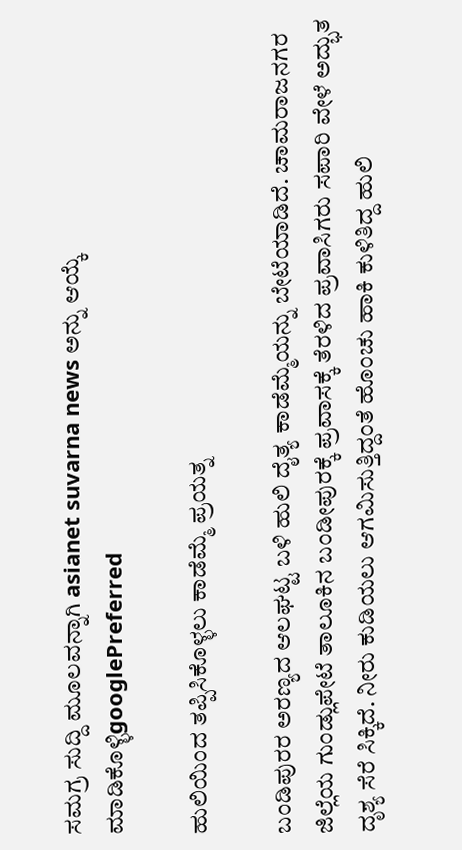ಸಮಗ್ರ ಸುದ್ದಿ ಮೂಲವನ್ನಾಗಿ asianet suvarna news ಅನ್ನು ಆಯ್ಕೆ ಮಾಡಿಕೊಳ್ಳಿgooglePreferred

ಹುಲಿಯಿಂದ ತಪ್ಪಿಸಿಕೊಳ್ಳಲು ಕಾಡೆಮ್ಮೆ ಪ್ರಯತ್ನ

ಬಂಡಿಪುರರ ಅರಣ್ಯದ ಆಲಘಟ್ಟ ಬಳಿ ಹುಲಿ ದೈತ್ಯ ಕಾಡೆಮ್ಮೆಯನ್ನು ಬೇಟೆಯಾಡಿದೆ. ಚಾಮರಾಜನಗರ ಜಿಲ್ಲೆಯ ಗುಂಡ್ಲುಪೇಟೆ ತಾಲೂಕಿನ ಬಂಡೀಪುರಕ್ಕೆ ಪ್ರವಾಸಕ್ಕೆ ತೆರಳಿದ ಪ್ರವಾಸಿಗರು ಸಪಾರಿ ವೇಳೆ ಅದ್ಭುತ ದೃಶ್ಯ ಸೆರೆ ಸಿಕ್ಕಿದೆ. ನೀರು ಕುಡಿಯಲು ಆಗಮಿಸುತ್ತಿದ್ದಂತೆ ಹೊಂಚು ಹಾಕಿ ಕುಳಿತಿದ್ದ ಹುಲಿ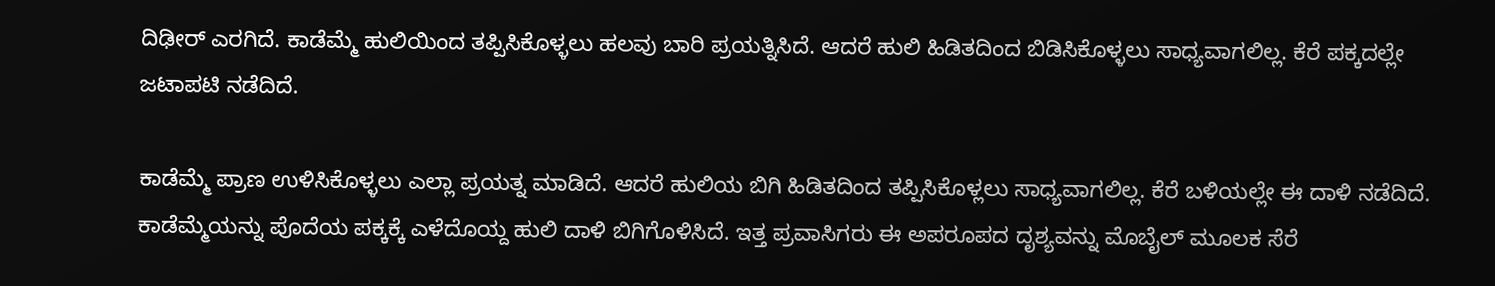ದಿಢೀರ್ ಎರಗಿದೆ. ಕಾಡೆಮ್ಮೆ ಹುಲಿಯಿಂದ ತಪ್ಪಿಸಿಕೊಳ್ಳಲು ಹಲವು ಬಾರಿ ಪ್ರಯತ್ನಿಸಿದೆ. ಆದರೆ ಹುಲಿ ಹಿಡಿತದಿಂದ ಬಿಡಿಸಿಕೊಳ್ಳಲು ಸಾಧ್ಯವಾಗಲಿಲ್ಲ. ಕೆರೆ ಪಕ್ಕದಲ್ಲೇ ಜಟಾಪಟಿ ನಡೆದಿದೆ.

ಕಾಡೆಮ್ಮೆ ಪ್ರಾಣ ಉಳಿಸಿಕೊಳ್ಳಲು ಎಲ್ಲಾ ಪ್ರಯತ್ನ ಮಾಡಿದೆ. ಆದರೆ ಹುಲಿಯ ಬಿಗಿ ಹಿಡಿತದಿಂದ ತಪ್ಪಿಸಿಕೊಳ್ಲಲು ಸಾಧ್ಯವಾಗಲಿಲ್ಲ. ಕೆರೆ ಬಳಿಯಲ್ಲೇ ಈ ದಾಳಿ ನಡೆದಿದೆ. ಕಾಡೆಮ್ಮೆಯನ್ನು ಪೊದೆಯ ಪಕ್ಕಕ್ಕೆ ಎಳೆದೊಯ್ದ ಹುಲಿ ದಾಳಿ ಬಿಗಿಗೊಳಿಸಿದೆ. ಇತ್ತ ಪ್ರವಾಸಿಗರು ಈ ಅಪರೂಪದ ದೃಶ್ಯವನ್ನು ಮೊಬೈಲ್ ಮೂಲಕ ಸೆರೆ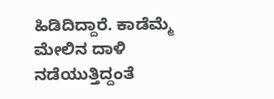ಹಿಡಿದಿದ್ದಾರೆ. ಕಾಡೆಮ್ಮೆ ಮೇಲಿನ ದಾಳಿ ನಡೆಯುತ್ತಿದ್ದಂತೆ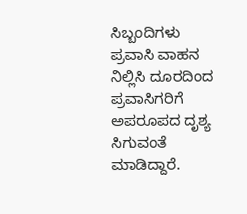ಸಿಬ್ಬಂದಿಗಳು ಪ್ರವಾಸಿ ವಾಹನ ನಿಲ್ಲಿಸಿ ದೂರದಿಂದ ಪ್ರವಾಸಿಗರಿಗೆ ಅಪರೂಪದ ದೃಶ್ಯ ಸಿಗುವಂತೆ ಮಾಡಿದ್ದಾರೆ.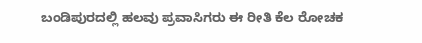ಬಂಡಿಪುರದಲ್ಲಿ ಹಲವು ಪ್ರವಾಸಿಗರು ಈ ರೀತಿ ಕೆಲ ರೋಚಕ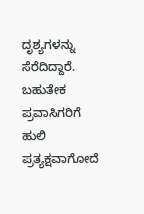ದೃಶ್ಯಗಳನ್ನು ಸೆರೆದಿದ್ದಾರೆ. ಬಹುತೇಕ ಪ್ರವಾಸಿಗರಿಗೆ ಹುಲಿ ಪ್ರತ್ಯಕ್ಷವಾಗೋದೆ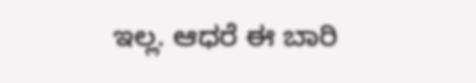ಇಲ್ಲ. ಆಧರೆ ಈ ಬಾರಿ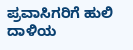ಪ್ರವಾಸಿಗರಿಗೆ ಹುಲಿ ದಾಳಿಯ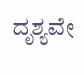ದೃಶ್ಯವೇ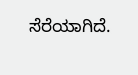ಸೆರೆಯಾಗಿದೆ.